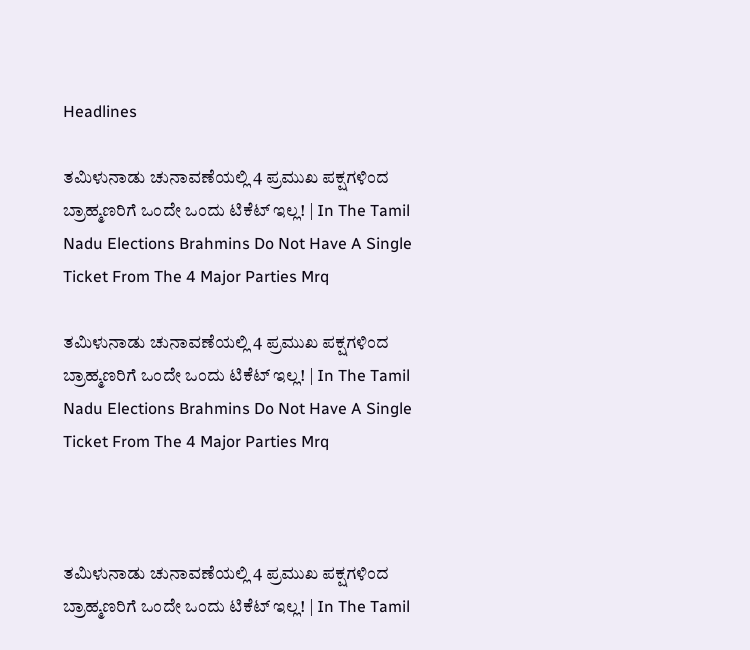Headlines

ತಮಿಳುನಾಡು ಚುನಾವಣೆಯಲ್ಲಿ 4 ಪ್ರಮುಖ ಪಕ್ಷಗಳಿಂದ ಬ್ರಾಹ್ಮಣರಿಗೆ ಒಂದೇ ಒಂದು ಟಿಕೆಟ್‌ ಇಲ್ಲ! | In The Tamil Nadu Elections Brahmins Do Not Have A Single Ticket From The 4 Major Parties Mrq

ತಮಿಳುನಾಡು ಚುನಾವಣೆಯಲ್ಲಿ 4 ಪ್ರಮುಖ ಪಕ್ಷಗಳಿಂದ ಬ್ರಾಹ್ಮಣರಿಗೆ ಒಂದೇ ಒಂದು ಟಿಕೆಟ್‌ ಇಲ್ಲ! | In The Tamil Nadu Elections Brahmins Do Not Have A Single Ticket From The 4 Major Parties Mrq



ತಮಿಳುನಾಡು ಚುನಾವಣೆಯಲ್ಲಿ 4 ಪ್ರಮುಖ ಪಕ್ಷಗಳಿಂದ ಬ್ರಾಹ್ಮಣರಿಗೆ ಒಂದೇ ಒಂದು ಟಿಕೆಟ್‌ ಇಲ್ಲ! | In The Tamil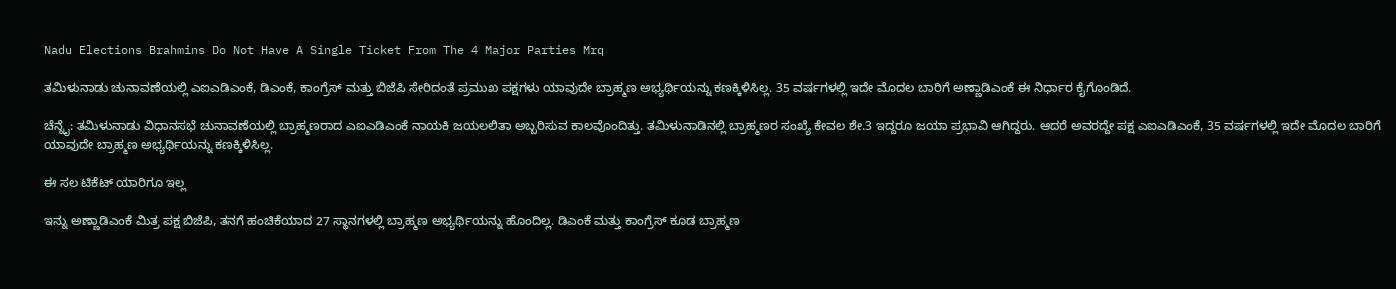Nadu Elections Brahmins Do Not Have A Single Ticket From The 4 Major Parties Mrq

ತಮಿಳುನಾಡು ಚುನಾವಣೆಯಲ್ಲಿ ಎಐಎಡಿಎಂಕೆ, ಡಿಎಂಕೆ, ಕಾಂಗ್ರೆಸ್ ಮತ್ತು ಬಿಜೆಪಿ ಸೇರಿದಂತೆ ಪ್ರಮುಖ ಪಕ್ಷಗಳು ಯಾವುದೇ ಬ್ರಾಹ್ಮಣ ಅಭ್ಯರ್ಥಿಯನ್ನು ಕಣಕ್ಕಿಳಿಸಿಲ್ಲ. 35 ವರ್ಷಗಳಲ್ಲಿ ಇದೇ ಮೊದಲ ಬಾರಿಗೆ ಅಣ್ಣಾಡಿಎಂಕೆ ಈ ನಿರ್ಧಾರ ಕೈಗೊಂಡಿದೆ.

ಚೆನ್ನೈ: ತಮಿಳುನಾಡು ವಿಧಾನಸಭೆ ಚುನಾವಣೆಯಲ್ಲಿ ಬ್ರಾಹ್ಮಣರಾದ ಎಐಎಡಿಎಂಕೆ ನಾಯಕಿ ಜಯಲಲಿತಾ ಅಬ್ಬರಿಸುವ ಕಾಲವೊಂದಿತ್ತು. ತಮಿಳುನಾಡಿನಲ್ಲಿ ಬ್ರಾಹ್ಮಣರ ಸಂಖ್ಯೆ ಕೇವಲ ಶೇ.3 ಇದ್ದರೂ ಜಯಾ ಪ್ರಭಾವಿ ಆಗಿದ್ದರು. ಆದರೆ ಅವರದ್ದೇ ಪಕ್ಷ ಎಐಎಡಿಎಂಕೆ, 35 ವರ್ಷಗಳಲ್ಲಿ ಇದೇ ಮೊದಲ ಬಾರಿಗೆ ಯಾವುದೇ ಬ್ರಾಹ್ಮಣ ಅಭ್ಯರ್ಥಿಯನ್ನು ಕಣಕ್ಕಿಳಿಸಿಲ್ಲ.

ಈ ಸಲ ಟಿಕೆಟ್‌ ಯಾರಿಗೂ ಇಲ್ಲ

ಇನ್ನು ಅಣ್ಣಾಡಿಎಂಕೆ ಮಿತ್ರ ಪಕ್ಷ ಬಿಜೆಪಿ, ತನಗೆ ಹಂಚಿಕೆಯಾದ 27 ಸ್ಥಾನಗಳಲ್ಲಿ ಬ್ರಾಹ್ಮಣ ಅಭ್ಯರ್ಥಿಯನ್ನು ಹೊಂದಿಲ್ಲ. ಡಿಎಂಕೆ ಮತ್ತು ಕಾಂಗ್ರೆಸ್ ಕೂಡ ಬ್ರಾಹ್ಮಣ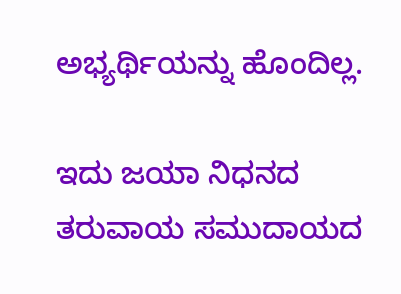ಅಭ್ಯರ್ಥಿಯನ್ನು ಹೊಂದಿಲ್ಲ.

ಇದು ಜಯಾ ನಿಧನದ ತರುವಾಯ ಸಮುದಾಯದ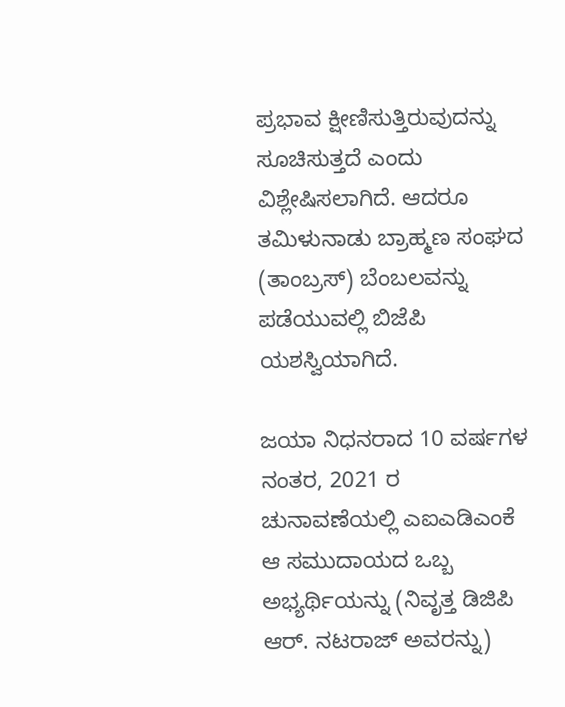ಪ್ರಭಾವ ಕ್ಷೀಣಿಸುತ್ತಿರುವುದನ್ನು ಸೂಚಿಸುತ್ತದೆ ಎಂದು ವಿಶ್ಲೇಷಿಸಲಾಗಿದೆ. ಆದರೂ ತಮಿಳುನಾಡು ಬ್ರಾಹ್ಮಣ ಸಂಘದ (ತಾಂಬ್ರಸ್‌) ಬೆಂಬಲವನ್ನು ಪಡೆಯುವಲ್ಲಿ ಬಿಜೆಪಿ ಯಶಸ್ವಿಯಾಗಿದೆ.

ಜಯಾ ನಿಧನರಾದ 10 ವರ್ಷಗಳ ನಂತರ, 2021 ರ ಚುನಾವಣೆಯಲ್ಲಿ ಎಐಎಡಿಎಂಕೆ ಆ ಸಮುದಾಯದ ಒಬ್ಬ ಅಭ್ಯರ್ಥಿಯನ್ನು (ನಿವೃತ್ತ ಡಿಜಿಪಿ ಆರ್. ನಟರಾಜ್ ಅವರನ್ನು)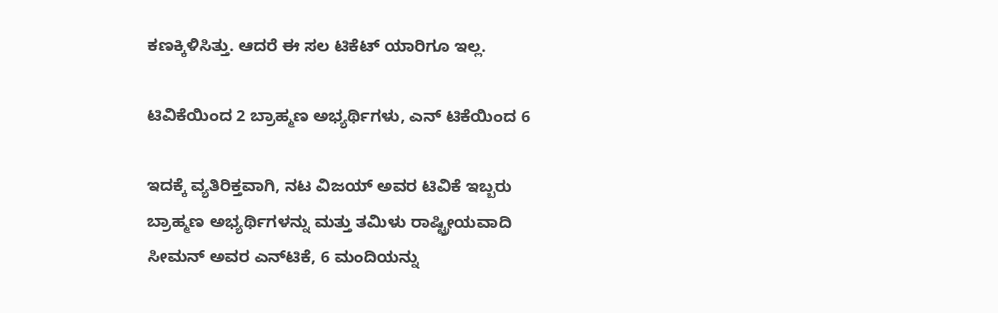ಕಣಕ್ಕಿಳಿಸಿತ್ತು. ಆದರೆ ಈ ಸಲ ಟಿಕೆಟ್‌ ಯಾರಿಗೂ ಇಲ್ಲ.

ಟಿವಿಕೆಯಿಂದ 2 ಬ್ರಾಹ್ಮಣ ಅಭ್ಯರ್ಥಿಗಳು, ಎನ್ ಟಿಕೆಯಿಂದ 6

ಇದಕ್ಕೆ ವ್ಯತಿರಿಕ್ತವಾಗಿ, ನಟ ವಿಜಯ್ ಅವರ ಟಿವಿಕೆ ಇಬ್ಬರು ಬ್ರಾಹ್ಮಣ ಅಭ್ಯರ್ಥಿಗಳನ್ನು ಮತ್ತು ತಮಿಳು ರಾಷ್ಟ್ರೀಯವಾದಿ ಸೀಮನ್ ಅವರ ಎನ್‌ಟಿಕೆ, 6 ಮಂದಿಯನ್ನು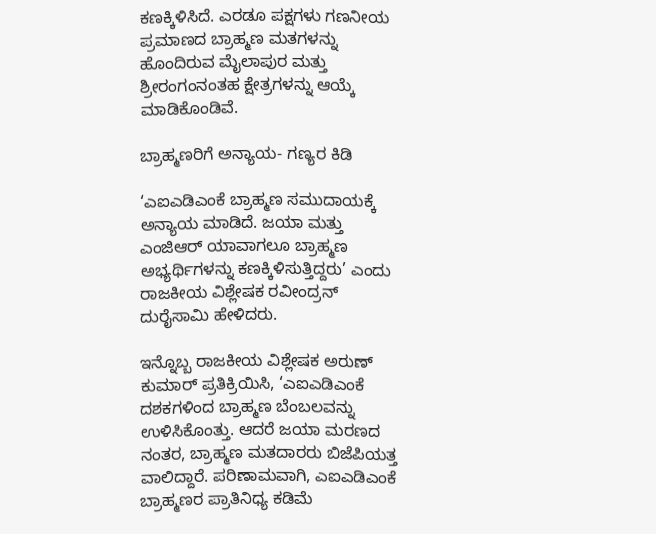ಕಣಕ್ಕಿಳಿಸಿದೆ. ಎರಡೂ ಪಕ್ಷಗಳು ಗಣನೀಯ ಪ್ರಮಾಣದ ಬ್ರಾಹ್ಮಣ ಮತಗಳನ್ನು ಹೊಂದಿರುವ ಮೈಲಾಪುರ ಮತ್ತು ಶ್ರೀರಂಗಂನಂತಹ ಕ್ಷೇತ್ರಗಳನ್ನು ಆಯ್ಕೆ ಮಾಡಿಕೊಂಡಿವೆ.

ಬ್ರಾಹ್ಮಣರಿಗೆ ಅನ್ಯಾಯ- ಗಣ್ಯರ ಕಿಡಿ

‘ಎಐಎಡಿಎಂಕೆ ಬ್ರಾಹ್ಮಣ ಸಮುದಾಯಕ್ಕೆ ಅನ್ಯಾಯ ಮಾಡಿದೆ. ಜಯಾ ಮತ್ತು ಎಂಜಿಆರ್ ಯಾವಾಗಲೂ ಬ್ರಾಹ್ಮಣ ಅಭ್ಯರ್ಥಿಗಳನ್ನು ಕಣಕ್ಕಿಳಿಸುತ್ತಿದ್ದರು’ ಎಂದು ರಾಜಕೀಯ ವಿಶ್ಲೇಷಕ ರವೀಂದ್ರನ್ ದುರೈಸಾಮಿ ಹೇಳಿದರು.

ಇನ್ನೊಬ್ಬ ರಾಜಕೀಯ ವಿಶ್ಲೇಷಕ ಅರುಣ್ ಕುಮಾರ್ ಪ್ರತಿಕ್ರಿಯಿಸಿ, ‘ಎಐಎಡಿಎಂಕೆ ದಶಕಗಳಿಂದ ಬ್ರಾಹ್ಮಣ ಬೆಂಬಲವನ್ನು ಉಳಿಸಿಕೊಂತ್ತು. ಆದರೆ ಜಯಾ ಮರಣದ ನಂತರ, ಬ್ರಾಹ್ಮಣ ಮತದಾರರು ಬಿಜೆಪಿಯತ್ತ ವಾಲಿದ್ದಾರೆ. ಪರಿಣಾಮವಾಗಿ, ಎಐಎಡಿಎಂಕೆ ಬ್ರಾಹ್ಮಣರ ಪ್ರಾತಿನಿಧ್ಯ ಕಡಿಮೆ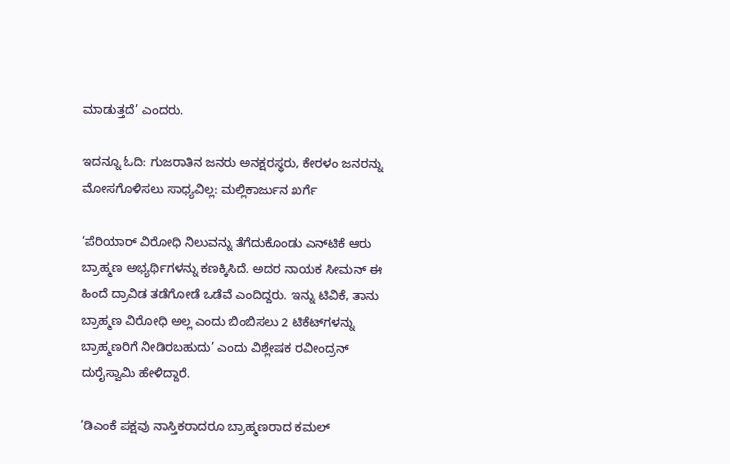ಮಾಡುತ್ತದೆ’ ಎಂದರು.

ಇದನ್ನೂ ಓದಿ: ಗುಜರಾತಿನ ಜನರು ಅನಕ್ಷರಸ್ಥರು, ಕೇರಳಂ ಜನರನ್ನು ಮೋಸಗೊಳಿಸಲು ಸಾಧ್ಯವಿಲ್ಲ: ಮಲ್ಲಿಕಾರ್ಜುನ ಖರ್ಗೆ

‘ಪೆರಿಯಾರ್ ವಿರೋಧಿ ನಿಲುವನ್ನು ತೆಗೆದುಕೊಂಡು ಎನ್‌ಟಿಕೆ ಆರು ಬ್ರಾಹ್ಮಣ ಅಭ್ಯರ್ಥಿಗಳನ್ನು ಕಣಕ್ಕಿಸಿದೆ. ಅದರ ನಾಯಕ ಸೀಮನ್‌ ಈ ಹಿಂದೆ ದ್ರಾವಿಡ ತಡೆಗೋಡೆ ಒಡೆವೆ ಎಂದಿದ್ದರು. ಇನ್ನು ಟಿವಿಕೆ, ತಾನು ಬ್ರಾಹ್ಮಣ ವಿರೋಧಿ ಅಲ್ಲ ಎಂದು ಬಿಂಬಿಸಲು 2 ಟಿಕೆಟ್‌ಗಳನ್ನು ಬ್ರಾಹ್ಮಣರಿಗೆ ನೀಡಿರಬಹುದು’ ಎಂದು ವಿಶ್ಲೇಷಕ ರವೀಂದ್ರನ್ ದುರೈಸ್ವಾಮಿ ಹೇಳಿದ್ದಾರೆ.

‘ಡಿಎಂಕೆ ಪಕ್ಷವು ನಾಸ್ತಿಕರಾದರೂ ಬ್ರಾಹ್ಮಣರಾದ ಕಮಲ್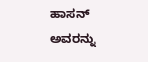ಹಾಸನ್ ಅವರನ್ನು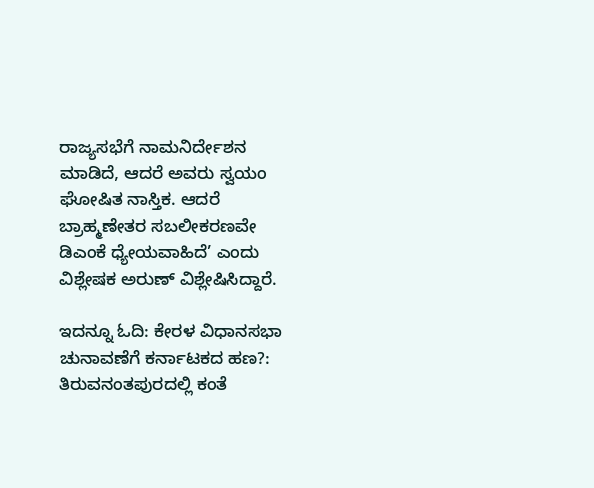ರಾಜ್ಯಸಭೆಗೆ ನಾಮನಿರ್ದೇಶನ ಮಾಡಿದೆ, ಆದರೆ ಅವರು ಸ್ವಯಂ ಘೋಷಿತ ನಾಸ್ತಿಕ. ಆದರೆ ಬ್ರಾಹ್ಮಣೇತರ ಸಬಲೀಕರಣವೇ ಡಿಎಂಕೆ ಧ್ಯೇಯವಾಹಿದೆ’ ಎಂದು ವಿಶ್ಲೇಷಕ ಅರುಣ್‌ ವಿಶ್ಲೇಷಿಸಿದ್ದಾರೆ.

ಇದನ್ನೂ ಓದಿ: ಕೇರಳ ವಿಧಾನಸಭಾ ಚುನಾವಣೆಗೆ ಕರ್ನಾಟಕದ ಹಣ?: ತಿರುವನಂತಪುರದಲ್ಲಿ ಕಂತೆ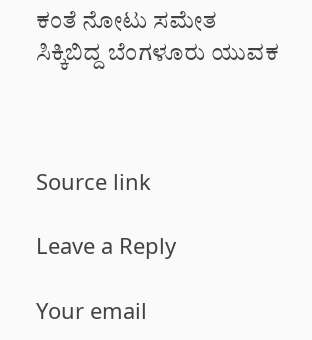ಕಂತೆ ನೋಟು ಸಮೇತ ಸಿಕ್ಕಿಬಿದ್ದ ಬೆಂಗಳೂರು ಯುವಕ



Source link

Leave a Reply

Your email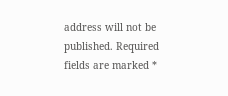address will not be published. Required fields are marked *